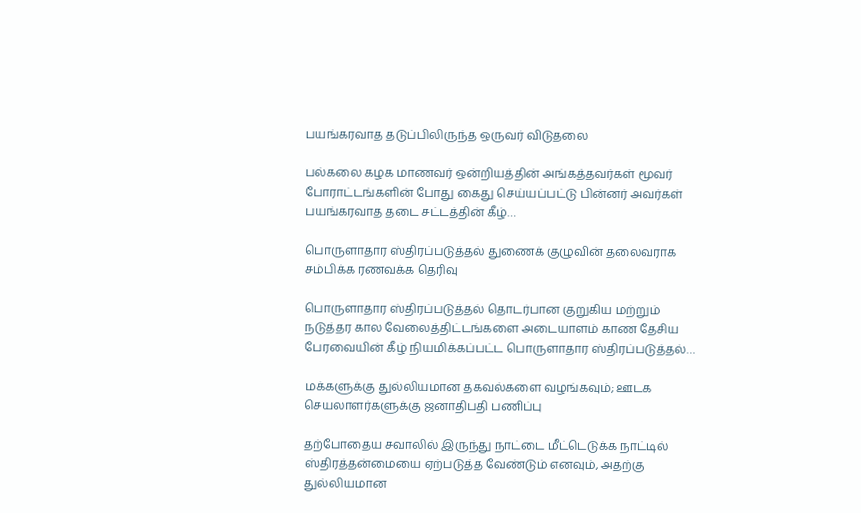பயங்கரவாத தடுப்பிலிருந்த ஒருவர் விடுதலை

பல்கலை கழக மாணவர் ஒன்றியத்தின் அங்கத்தவர்கள் மூவர் போராட்டங்களின் போது கைது செய்யப்பட்டு பின்னர் அவர்கள் பயங்கரவாத தடை சட்டத்தின் கீழ்…

பொருளாதார ஸ்திரப்படுத்தல் துணைக் குழுவின் தலைவராக சம்பிக்க ரணவக்க தெரிவு

பொருளாதார ஸ்திரப்படுத்தல் தொடர்பான குறுகிய மற்றும் நடுத்தர கால வேலைத்திட்டங்களை அடையாளம் காண தேசிய பேரவையின் கீழ் நியமிக்கப்பட்ட பொருளாதார ஸ்திரப்படுத்தல்…

மக்களுக்கு துல்லியமான தகவல்களை வழங்கவும்; ஊடக செயலாளர்களுக்கு ஜனாதிபதி பணிப்பு

தற்போதைய சவாலில் இருந்து நாட்டை மீட்டெடுக்க நாட்டில் ஸ்திரத்தன்மையை ஏற்படுத்த வேண்டும் எனவும், அதற்கு துல்லியமான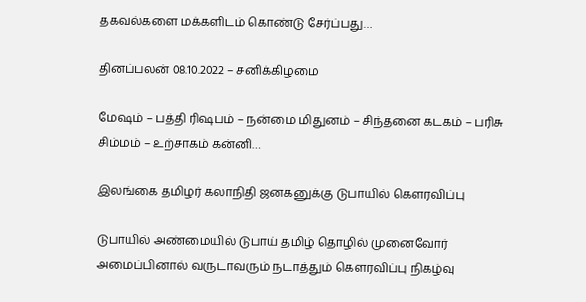தகவல்களை மக்களிடம் கொண்டு சேர்ப்பது…

தினப்பலன் 08.10.2022 – சனிக்கிழமை

மேஷம் – பத்தி ரிஷபம் – நன்மை மிதுனம் – சிந்தனை கடகம் – பரிசு சிம்மம் – உற்சாகம் கன்னி…

இலங்கை தமிழர் கலாநிதி ஜனகனுக்கு டுபாயில் கெளரவிப்பு

டுபாயில் அண்மையில் டுபாய் தமிழ் தொழில் முனைவோர் அமைப்பினால் வருடாவரும் நடாத்தும் கெளரவிப்பு நிகழ்வு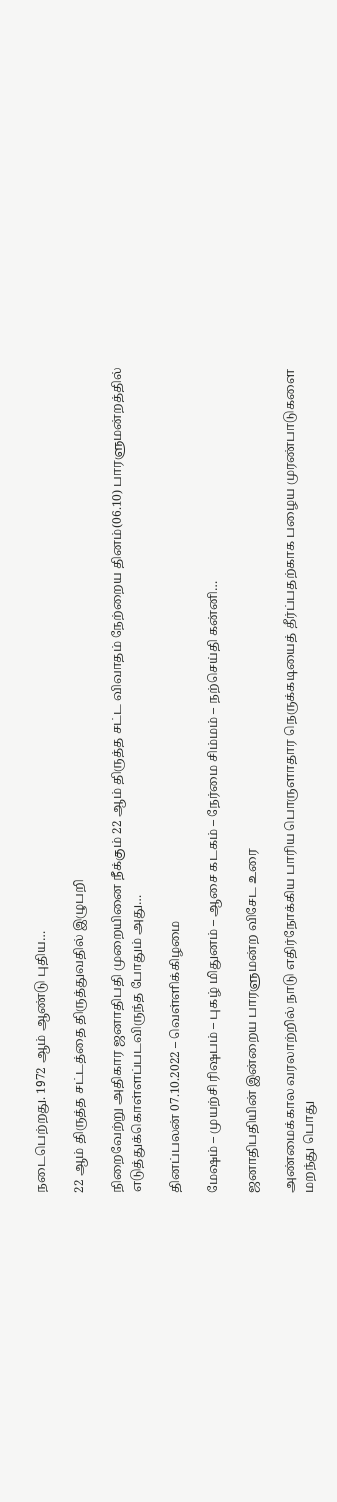நடைபெற்றது. 1972 ஆம் ஆண்டு புதிய…

22 ஆம் திருத்த சட்டத்தை திருத்துவதில் இழுபறி

நிறைவேற்று அதிகார ஜனாதிபதி முறையினை நீக்கும் 22 ஆம் திருத்த சட்ட விவாதம் நேற்றைய தினம்(06.10) பாரளுமன்றத்தில் எடுத்துக்கொள்ளப்படவிருந்த போதும் அது…

தினப்பலன் 07.10.2022 – வெள்ளிக்கிழமை

மேஷம் – முயற்சி ரிஷபம் – புகழ் மிதுனம் – ஆசை கடகம் – நேர்மை சிம்மம் – நற்செய்தி கன்னி…

ஜனாதிபதியின் இன்றைய பாரளுமன்ற விசேட உரை

அண்மைக்கால வரலாற்றில் நாடு எதிர்நோக்கிய பாரிய பொருளாதார நெருக்கடியைத் தீர்ப்பதற்காக பழைய முரண்பாடுகளை மறந்து பொது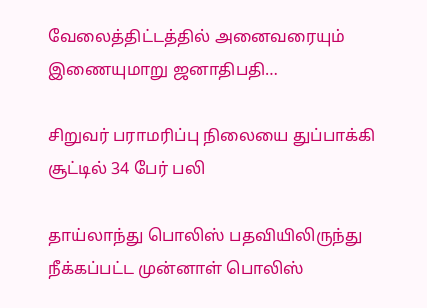வேலைத்திட்டத்தில் அனைவரையும் இணையுமாறு ஜனாதிபதி…

சிறுவர் பராமரிப்பு நிலையை துப்பாக்கி சூட்டில் 34 பேர் பலி

தாய்லாந்து பொலிஸ் பதவியிலிருந்து நீக்கப்பட்ட முன்னாள் பொலிஸ்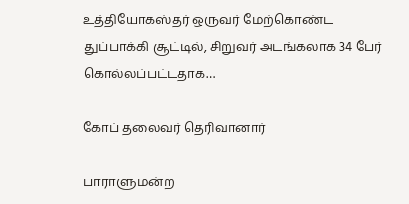உத்தியோகஸ்தர் ஒருவர் மேற்கொண்ட துப்பாக்கி சூட்டில், சிறுவர் அடங்கலாக 34 பேர் கொல்லப்பட்டதாக…

கோப் தலைவர் தெரிவானார்

பாராளுமன்ற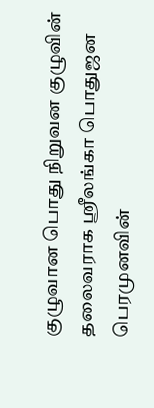குழுவான பொது நிறுவன குழுவின் தலைவராக ஸ்ரீலங்கா பொதுஜன பெரமுனவின்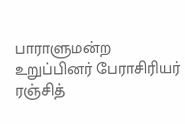பாராளுமன்ற உறுப்பினர் பேராசிரியர் ரஞ்சித்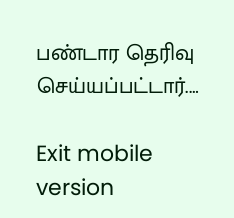பண்டார தெரிவு செய்யப்பட்டார்.…

Exit mobile version